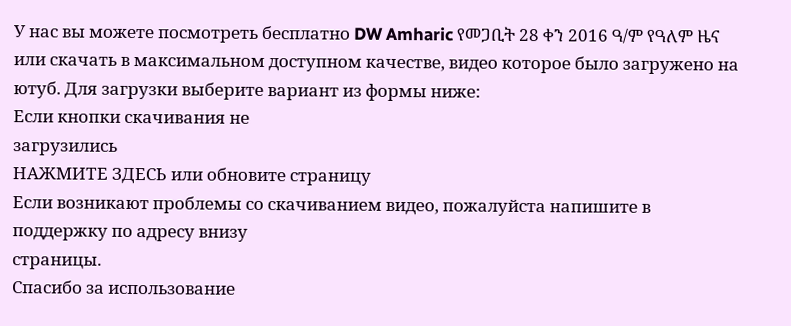У нас вы можете посмотреть бесплатно DW Amharic የመጋቢት 28 ቀን 2016 ዓ/ም የዓለም ዜና или скачать в максимальном доступном качестве, видео которое было загружено на ютуб. Для загрузки выберите вариант из формы ниже:
Если кнопки скачивания не
загрузились
НАЖМИТЕ ЗДЕСЬ или обновите страницу
Если возникают проблемы со скачиванием видео, пожалуйста напишите в поддержку по адресу внизу
страницы.
Спасибо за использование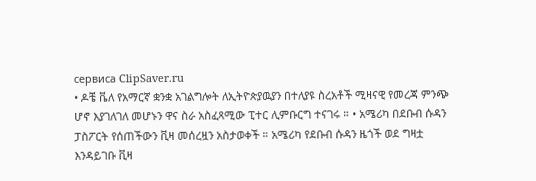сервиса ClipSaver.ru
• ዶቼ ቬለ የአማርኛ ቋንቋ አገልግሎት ለኢትዮጵያዉያን በተለያዩ ስረአቶች ሚዛናዊ የመረጃ ምንጭ ሆኖ እያገለገለ መሆኑን ዋና ስራ አስፈጻሚው ፒተር ሊምቡርግ ተናገሩ ። • አሜሪካ በደቡብ ሱዳን ፓስፖርት የሰጠችውን ቪዛ መሰረዟን አስታወቀች ። አሜሪካ የደቡብ ሱዳን ዜጎች ወደ ግዛቷ እንዳይገቡ ቪዛ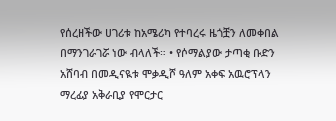የሰረዘችው ሀገሪቱ ከአሜሪካ የተባረሩ ዜጎቿን ለመቀበል በማንገራገሯ ነው ብላለች። • የሶማልያው ታጣቂ ቡድን አሸባብ በመዲናዪቱ ሞቃዲሾ ዓለም አቀፍ አዉሮፕላን ማረፊያ አቅራቢያ የሞርታር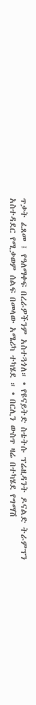ጥቃት ፈጸመ ፤ የዓለማቀፍ በረራዎችንም አስተጓጎለ። • የዩናይትድ ስቴትሱ ፕሬዚዳንት ዶናልድ ትራምፕን አስተዳደር የሚቃወም ሰልፍ በመላው አሜሪካ ተካሄደ ። • በርሊን ውስጥ ዛሬ በተካሄደ የግማሽ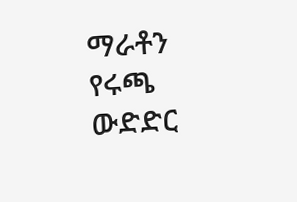ማራቶን የሩጫ ውድድር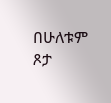በሁለቱም ጾታ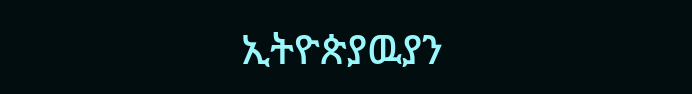ኢትዮጵያዉያን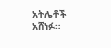አትሌቶች አሸነፉ።